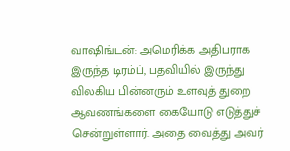வாஷிங்டன்: அமெரிக்க அதிபராக இருந்த டிரம்ப், பதவியில் இருந்து விலகிய பின்னரும் உளவுத் துறை ஆவணங்களை கையோடு எடுத்துச் சென்றுள்ளார். அதை வைத்து அவர்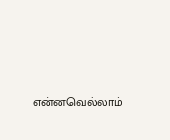என்னவெல்லாம்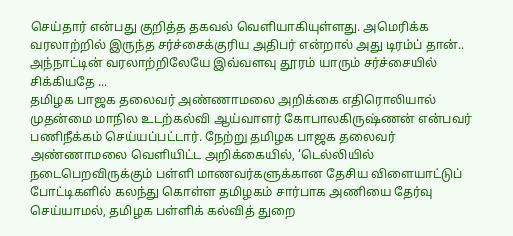செய்தார் என்பது குறித்த தகவல் வெளியாகியுள்ளது. அமெரிக்க வரலாற்றில் இருந்த சர்ச்சைக்குரிய அதிபர் என்றால் அது டிரம்ப் தான்.. அந்நாட்டின் வரலாற்றிலேயே இவ்வளவு தூரம் யாரும் சர்ச்சையில் சிக்கியதே ...
தமிழக பாஜக தலைவர் அண்ணாமலை அறிக்கை எதிரொலியால் முதன்மை மாநில உடற்கல்வி ஆய்வாளர் கோபாலகிருஷ்ணன் என்பவர் பணிநீக்கம் செய்யப்பட்டார். நேற்று தமிழக பாஜக தலைவர் அண்ணாமலை வெளியிட்ட அறிக்கையில், ‘டெல்லியில் நடைபெறவிருக்கும் பள்ளி மாணவர்களுக்கான தேசிய விளையாட்டுப் போட்டிகளில் கலந்து கொள்ள தமிழகம் சார்பாக அணியை தேர்வு செய்யாமல், தமிழக பள்ளிக் கல்வித் துறை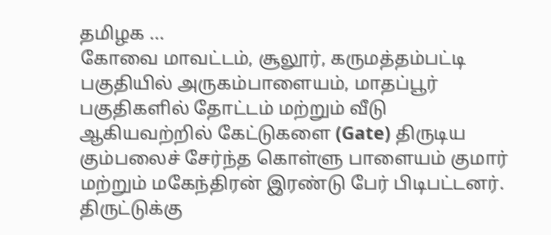தமிழக ...
கோவை மாவட்டம், சூலூர், கருமத்தம்பட்டி பகுதியில் அருகம்பாளையம், மாதப்பூர் பகுதிகளில் தோட்டம் மற்றும் வீடு ஆகியவற்றில் கேட்டுகளை (Gate) திருடிய கும்பலைச் சேர்ந்த கொள்ளு பாளையம் குமார் மற்றும் மகேந்திரன் இரண்டு பேர் பிடிபட்டனர். திருட்டுக்கு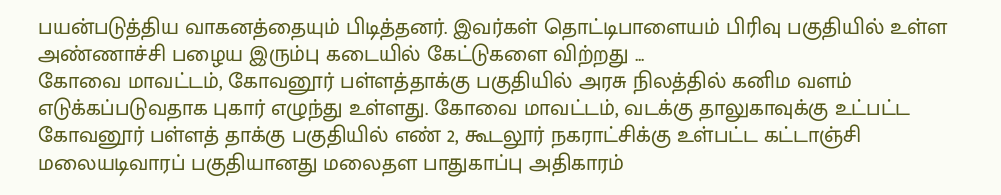பயன்படுத்திய வாகனத்தையும் பிடித்தனர். இவர்கள் தொட்டிபாளையம் பிரிவு பகுதியில் உள்ள அண்ணாச்சி பழைய இரும்பு கடையில் கேட்டுகளை விற்றது ...
கோவை மாவட்டம், கோவனூர் பள்ளத்தாக்கு பகுதியில் அரசு நிலத்தில் கனிம வளம் எடுக்கப்படுவதாக புகார் எழுந்து உள்ளது. கோவை மாவட்டம், வடக்கு தாலுகாவுக்கு உட்பட்ட கோவனூர் பள்ளத் தாக்கு பகுதியில் எண் 2, கூடலூர் நகராட்சிக்கு உள்பட்ட கட்டாஞ்சி மலையடிவாரப் பகுதியானது மலைதள பாதுகாப்பு அதிகாரம்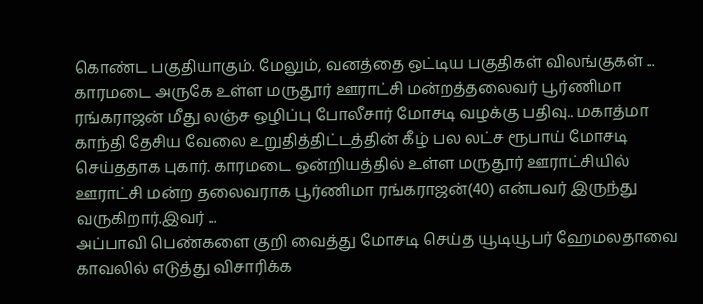கொண்ட பகுதியாகும். மேலும், வனத்தை ஒட்டிய பகுதிகள் விலங்குகள் ...
காரமடை அருகே உள்ள மருதூர் ஊராட்சி மன்றத்தலைவர் பூர்ணிமா ரங்கராஜன் மீது லஞ்ச ஒழிப்பு போலீசார் மோசடி வழக்கு பதிவு.. மகாத்மா காந்தி தேசிய வேலை உறுதித்திட்டத்தின் கீழ் பல லட்ச ரூபாய் மோசடி செய்ததாக புகார். காரமடை ஒன்றியத்தில் உள்ள மருதூர் ஊராட்சியில் ஊராட்சி மன்ற தலைவராக பூர்ணிமா ரங்கராஜன்(40) என்பவர் இருந்து வருகிறார்.இவர் ...
அப்பாவி பெண்களை குறி வைத்து மோசடி செய்த யூடியூபர் ஹேமலதாவை காவலில் எடுத்து விசாரிக்க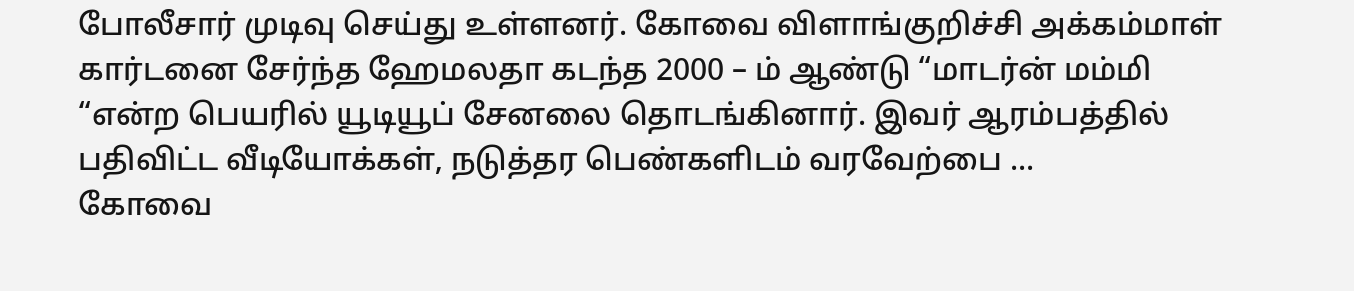போலீசார் முடிவு செய்து உள்ளனர். கோவை விளாங்குறிச்சி அக்கம்மாள் கார்டனை சேர்ந்த ஹேமலதா கடந்த 2000 – ம் ஆண்டு “மாடர்ன் மம்மி “என்ற பெயரில் யூடியூப் சேனலை தொடங்கினார். இவர் ஆரம்பத்தில் பதிவிட்ட வீடியோக்கள், நடுத்தர பெண்களிடம் வரவேற்பை ...
கோவை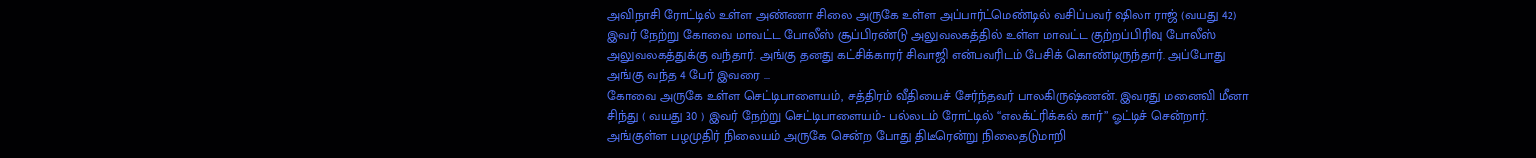அவிநாசி ரோட்டில் உள்ள அண்ணா சிலை அருகே உள்ள அப்பார்ட்மெண்டில் வசிப்பவர் ஷிலா ராஜ் (வயது 42) இவர் நேற்று கோவை மாவட்ட போலீஸ் சூப்பிரண்டு அலுவலகத்தில் உள்ள மாவட்ட குற்றப்பிரிவு போலீஸ் அலுவலகத்துக்கு வந்தார். அங்கு தனது கட்சிக்காரர் சிவாஜி என்பவரிடம் பேசிக் கொண்டிருந்தார். அப்போது அங்கு வந்த 4 பேர் இவரை ...
கோவை அருகே உள்ள செட்டிபாளையம், சத்திரம் வீதியைச் சேர்ந்தவர் பாலகிருஷ்ணன். இவரது மனைவி மீனா சிந்து ( வயது 30 ) இவர் நேற்று செட்டிபாளையம்- பல்லடம் ரோட்டில் “எலக்ட்ரிக்கல் கார்” ஓட்டிச் சென்றார். அங்குள்ள பழமுதிர் நிலையம் அருகே சென்ற போது திடீரென்று நிலைதடுமாறி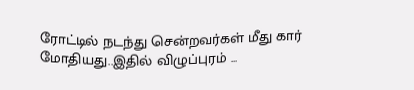ரோட்டில் நடந்து சென்றவர்கள் மீது கார் மோதியது..இதில் விழுப்புரம் ...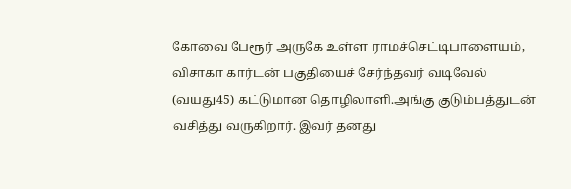கோவை பேரூர் அருகே உள்ள ராமச்செட்டிபாளையம், விசாகா கார்டன் பகுதியைச் சேர்ந்தவர் வடிவேல் (வயது45) கட்டுமான தொழிலாளி.அங்கு குடும்பத்துடன் வசித்து வருகிறார். இவர் தனது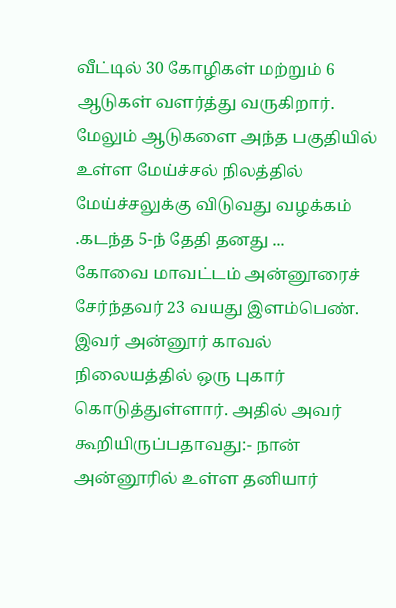வீட்டில் 30 கோழிகள் மற்றும் 6 ஆடுகள் வளர்த்து வருகிறார். மேலும் ஆடுகளை அந்த பகுதியில் உள்ள மேய்ச்சல் நிலத்தில் மேய்ச்சலுக்கு விடுவது வழக்கம் .கடந்த 5-ந் தேதி தனது ...
கோவை மாவட்டம் அன்னூரைச் சேர்ந்தவர் 23 வயது இளம்பெண். இவர் அன்னூர் காவல் நிலையத்தில் ஒரு புகார் கொடுத்துள்ளார். அதில் அவர் கூறியிருப்பதாவது:- நான் அன்னூரில் உள்ள தனியார்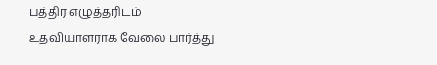பத்திர எழுத்தரிடம் உதவியாளராக வேலை பார்த்து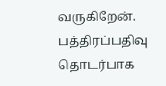வருகிறேன். பத்திரப்பதிவு தொடர்பாக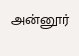அன்னூர்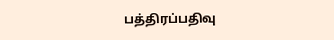பத்திரப்பதிவு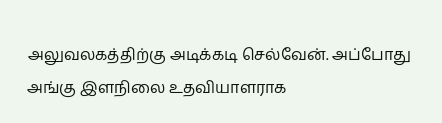அலுவலகத்திற்கு அடிக்கடி செல்வேன். அப்போது அங்கு இளநிலை உதவியாளராக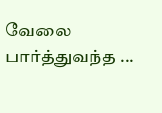வேலை பார்த்துவந்த ...